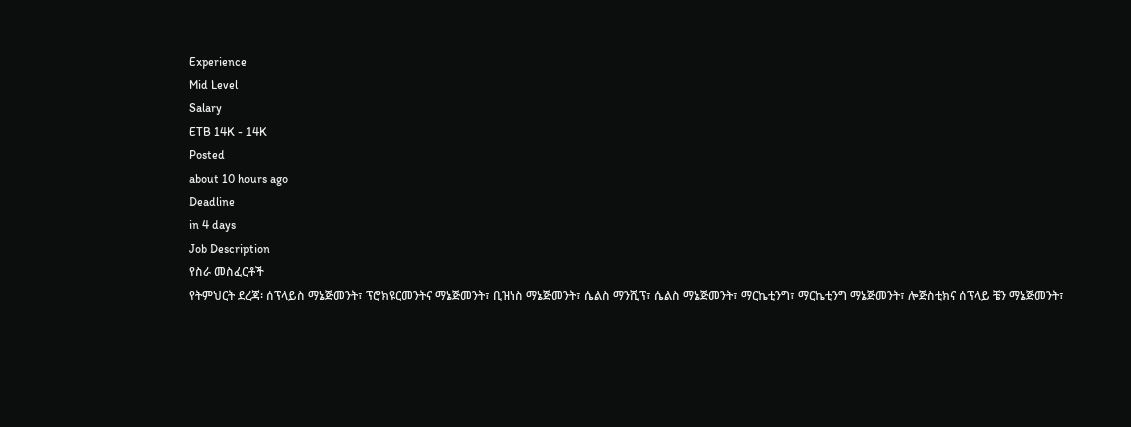Experience
Mid Level
Salary
ETB 14K - 14K
Posted
about 10 hours ago
Deadline
in 4 days
Job Description
የስራ መስፈርቶች
የትምህርት ደረጃ፡ ሰፕላይስ ማኔጅመንት፣ ፕሮክዩርመንትና ማኔጅመንት፣ ቢዝነስ ማኔጅመንት፣ ሴልስ ማንሺፕ፣ ሴልስ ማኔጅመንት፣ ማርኬቲንግ፣ ማርኬቲንግ ማኔጅመንት፣ ሎጅስቲክና ሰፕላይ ቼን ማኔጅመንት፣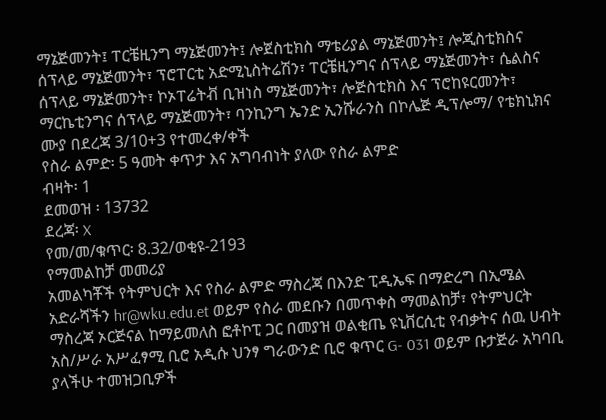ማኔጅመንት፤ ፐርቼዚንግ ማኔጅመንት፤ ሎጀስቲክስ ማቴሪያል ማኔጅመንት፤ ሎጂስቲክስና ሰፕላይ ማኔጅመንት፣ ፕሮፐርቲ አድሚኒስትሬሽን፣ ፐርቼዚንግና ሰፕላይ ማኔጅመንት፣ ሴልስና ሰፕላይ ማኔጅመንት፣ ኮኦፐሬትቭ ቢዝነስ ማኔጅመንት፣ ሎጅስቲክስ እና ፕሮከዩርመንት፣ ማርኬቲንግና ሰፕላይ ማኔጅመንት፣ ባንኪንግ ኤንድ ኢንሹራንስ በኮሌጅ ዲፕሎማ/ የቴክኒክና ሙያ በደረጃ 3/10+3 የተመረቀ/ቀች
የስራ ልምድ፡ 5 ዓመት ቀጥታ እና አግባብነት ያለው የስራ ልምድ
ብዛት፡ 1
ደመወዝ ፡ 13732
ደረጃ፡ X
የመ/መ/ቁጥር፡ 8.32/ወቂዩ-2193
የማመልከቻ መመሪያ
አመልካቾች የትምህርት እና የስራ ልምድ ማስረጃ በእንድ ፒዲኤፍ በማድረግ በኢሜል አድራሻችን hr@wku.edu.et ወይም የስራ መደቡን በመጥቀስ ማመልከቻ፣ የትምህርት ማስረጃ ኦርጅናል ከማይመለስ ፎቶኮፒ ጋር በመያዝ ወልቂጤ ዩኒቨርሲቲ የብቃትና ሰዉ ሀብት አስ/ሥራ አሥፈፃሚ ቢሮ አዲሱ ህንፃ ግራውንድ ቢሮ ቁጥር G- 031 ወይም ቡታጅራ አካባቢ ያላችሁ ተመዝጋቢዎች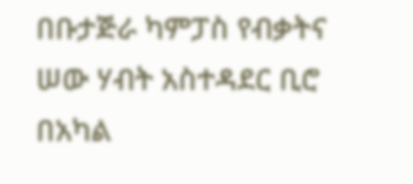በቡታጅራ ካምፓስ የብቃትና ሠው ሃብት አስተዳደር ቢሮ በአካል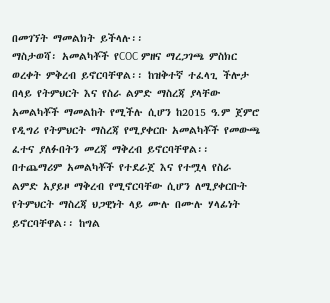በመገኘት ማመልክት ይችላሉ፡፡
ማስታወሻ፡ አመልካቾች የCOC ምዘና ማረጋገጫ ምስክር ወረቀት ምቅረብ ይኖርባቸዋል፡፡ ከዝቅተኛ ተፈላጊ ችሎታ በላይ የትምህርት እና የስራ ልምድ ማስረጃ ያላቸው አመልካቾች ማመልከት የሚችሉ ሲሆን ከ2015 ዓ.ም ጀምሮ የዲግሪ የትምህርት ማስረጃ የሚያቀርቡ አመልካቾች የመውጫ ፈተና ያለፉበትን መረጃ ማቅረብ ይኖርባቸዋል፡፡ በተጨማሪም አመልካቾች የተደራጀ እና የተሟላ የስራ ልምድ አያይዞ ማቅረብ የሚኖርባቸው ሲሆን ለሚያቀርቡት የትምህርት ማስረጃ ህጋዊነት ላይ ሙሉ በሙሉ ሃላፊነት ይኖርባቸዋል፡፡ ከግል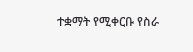ተቋማት የሚቀርቡ የስራ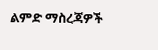ልምድ ማስረጃዎች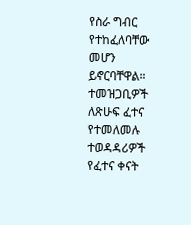የስራ ግብር የተከፈለባቸው መሆን ይኖርባቸዋል። ተመዝጋቢዎች ለጽሁፍ ፈተና የተመለመሉ ተወዳዳሪዎች የፈተና ቀናት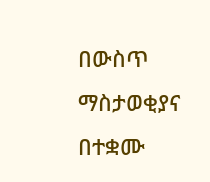በውስጥ ማስታወቂያና በተቋሙ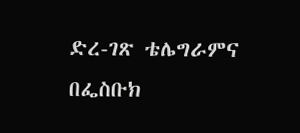ድረ-ገጽ ቴሌግራምና በፌስቡክ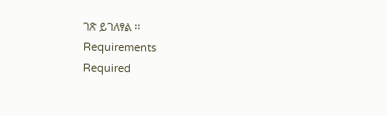ገጽ ይገለፃል ፡፡
Requirements
Required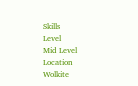Skills
Level
Mid Level
Location
Wolkite